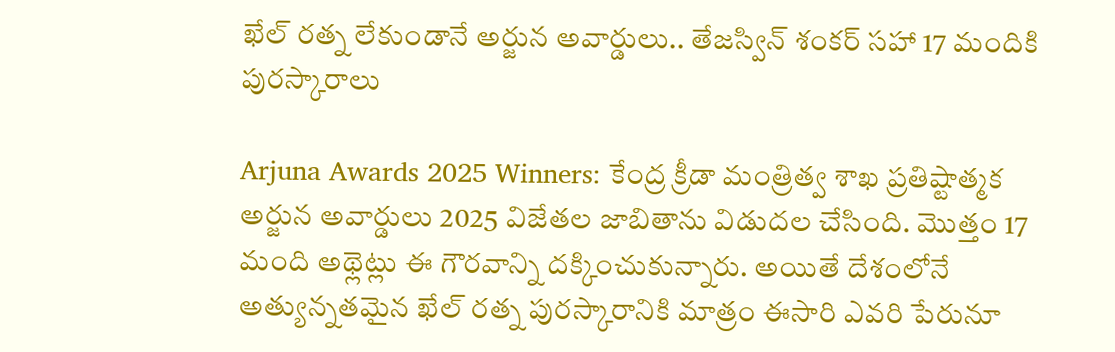ఖేల్ రత్న లేకుండానే అర్జున అవార్డులు.. తేజస్విన్ శంకర్ సహా 17 మందికి పురస్కారాలు

Arjuna Awards 2025 Winners: కేంద్ర క్రీడా మంత్రిత్వ శాఖ ప్రతిష్టాత్మక అర్జున అవార్డులు 2025 విజేతల జాబితాను విడుదల చేసింది. మొత్తం 17 మంది అథ్లెట్లు ఈ గౌరవాన్ని దక్కించుకున్నారు. అయితే దేశంలోనే అత్యున్నతమైన ఖేల్ రత్న పురస్కారానికి మాత్రం ఈసారి ఎవరి పేరునూ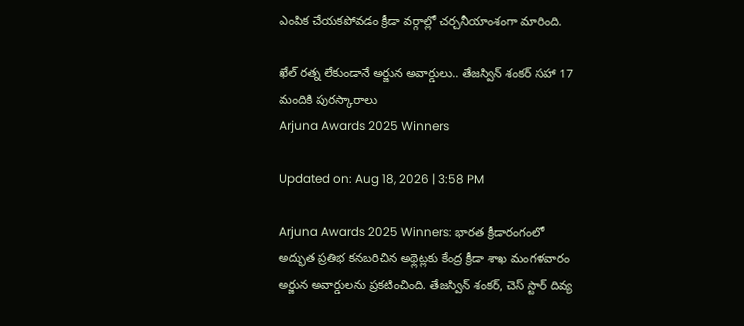ఎంపిక చేయకపోవడం క్రీడా వర్గాల్లో చర్చనీయాంశంగా మారింది.

ఖేల్ రత్న లేకుండానే అర్జున అవార్డులు.. తేజస్విన్ శంకర్ సహా 17 మందికి పురస్కారాలు
Arjuna Awards 2025 Winners

Updated on: Aug 18, 2026 | 3:58 PM

Arjuna Awards 2025 Winners: భారత క్రీడారంగంలో అద్భుత ప్రతిభ కనబరిచిన అథ్లెట్లకు కేంద్ర క్రీడా శాఖ మంగళవారం అర్జున అవార్డులను ప్రకటించింది. తేజస్విన్ శంకర్, చెస్ స్టార్ దివ్య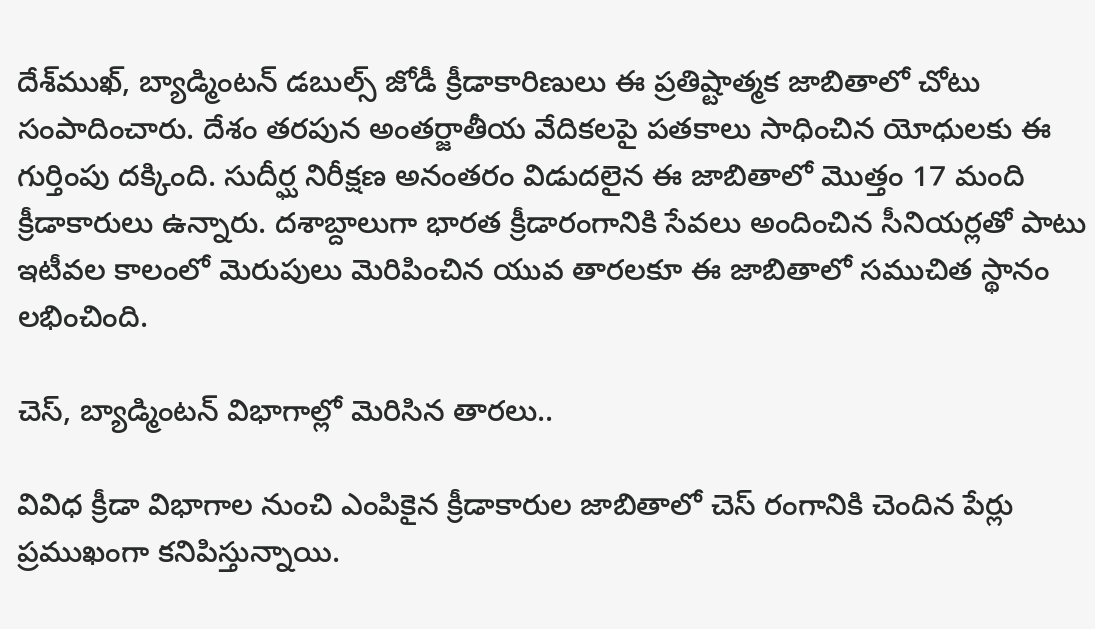దేశ్‌ముఖ్, బ్యాడ్మింటన్ డబుల్స్ జోడీ క్రీడాకారిణులు ఈ ప్రతిష్టాత్మక జాబితాలో చోటు సంపాదించారు. దేశం తరపున అంతర్జాతీయ వేదికలపై పతకాలు సాధించిన యోధులకు ఈ గుర్తింపు దక్కింది. సుదీర్ఘ నిరీక్షణ అనంతరం విడుదలైన ఈ జాబితాలో మొత్తం 17 మంది క్రీడాకారులు ఉన్నారు. దశాబ్దాలుగా భారత క్రీడారంగానికి సేవలు అందించిన సీనియర్లతో పాటు ఇటీవల కాలంలో మెరుపులు మెరిపించిన యువ తారలకూ ఈ జాబితాలో సముచిత స్థానం లభించింది.

చెస్, బ్యాడ్మింటన్ విభాగాల్లో మెరిసిన తారలు..

వివిధ క్రీడా విభాగాల నుంచి ఎంపికైన క్రీడాకారుల జాబితాలో చెస్ రంగానికి చెందిన పేర్లు ప్రముఖంగా కనిపిస్తున్నాయి.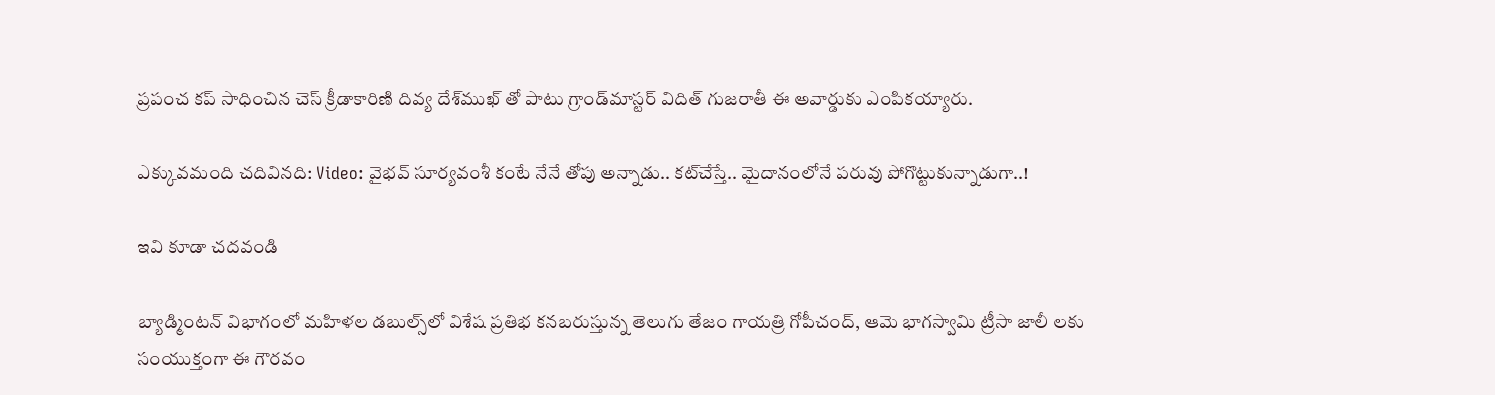ప్రపంచ కప్ సాధించిన చెస్ క్రీడాకారిణి దివ్య దేశ్‌ముఖ్ తో పాటు గ్రాండ్‌మాస్టర్ విదిత్ గుజరాతీ ఈ అవార్డుకు ఎంపికయ్యారు.

ఎక్కువమంది చదివినది: Video: వైభవ్ సూర్యవంశీ కంటే నేనే తోపు అన్నాడు.. కట్‌చేస్తే.. మైదానంలోనే పరువు పోగొట్టుకున్నాడుగా..!

ఇవి కూడా చదవండి

బ్యాడ్మింటన్ విభాగంలో మహిళల డబుల్స్‌లో విశేష ప్రతిభ కనబరుస్తున్న తెలుగు తేజం గాయత్రి గోపీచంద్, ఆమె భాగస్వామి ట్రీసా జాలీ లకు సంయుక్తంగా ఈ గౌరవం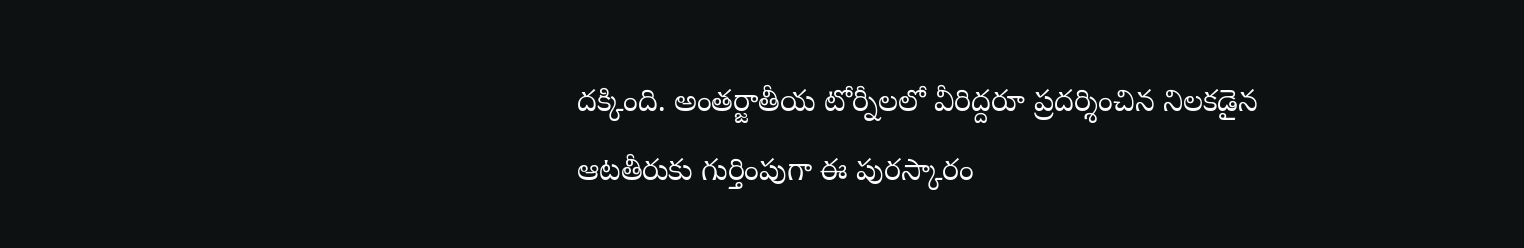దక్కింది. అంతర్జాతీయ టోర్నీలలో వీరిద్దరూ ప్రదర్శించిన నిలకడైన ఆటతీరుకు గుర్తింపుగా ఈ పురస్కారం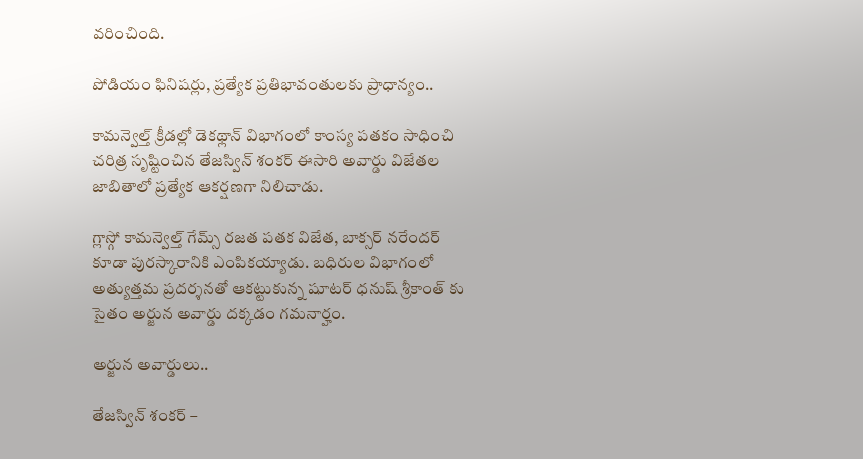వరించింది.

పోడియం ఫినిషర్లు, ప్రత్యేక ప్రతిభావంతులకు ప్రాధాన్యం..

కామన్వెల్త్ క్రీడల్లో డెకథ్లాన్ విభాగంలో కాంస్య పతకం సాధించి చరిత్ర సృష్టించిన తేజస్విన్ శంకర్ ఈసారి అవార్డు విజేతల జాబితాలో ప్రత్యేక ఆకర్షణగా నిలిచాడు.

గ్లాస్గో కామన్వెల్త్ గేమ్స్ రజత పతక విజేత, బాక్సర్ నరేందర్ కూడా పురస్కారానికి ఎంపికయ్యాడు. బధిరుల విభాగంలో అత్యుత్తమ ప్రదర్శనతో ఆకట్టుకున్న షూటర్ ధనుష్ శ్రీకాంత్ కు సైతం అర్జున అవార్డు దక్కడం గమనార్హం.

అర్జున అవార్డులు..

తేజస్విన్ శంకర్ –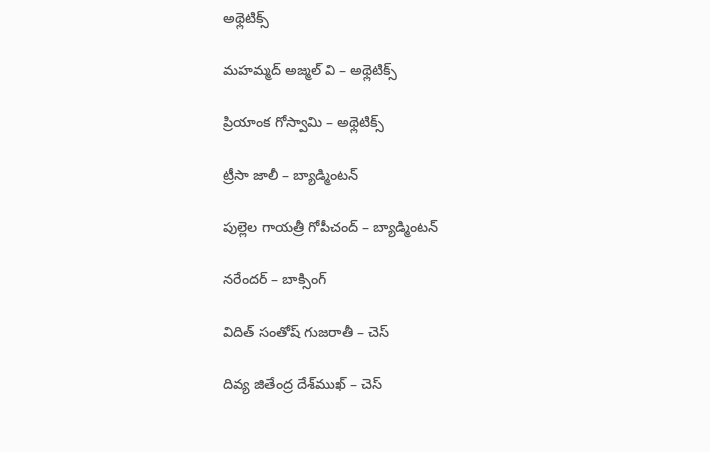అథ్లెటిక్స్

మహమ్మద్ అజ్మల్ వి – అథ్లెటిక్స్

ప్రియాంక గోస్వామి – అథ్లెటిక్స్

ట్రీసా జాలీ – బ్యాడ్మింటన్

పుల్లెల గాయత్రీ గోపీచంద్ – బ్యాడ్మింటన్

నరేందర్ – బాక్సింగ్

విదిత్ సంతోష్ గుజరాతీ – చెస్

దివ్య జితేంద్ర దేశ్‌ముఖ్ – చెస్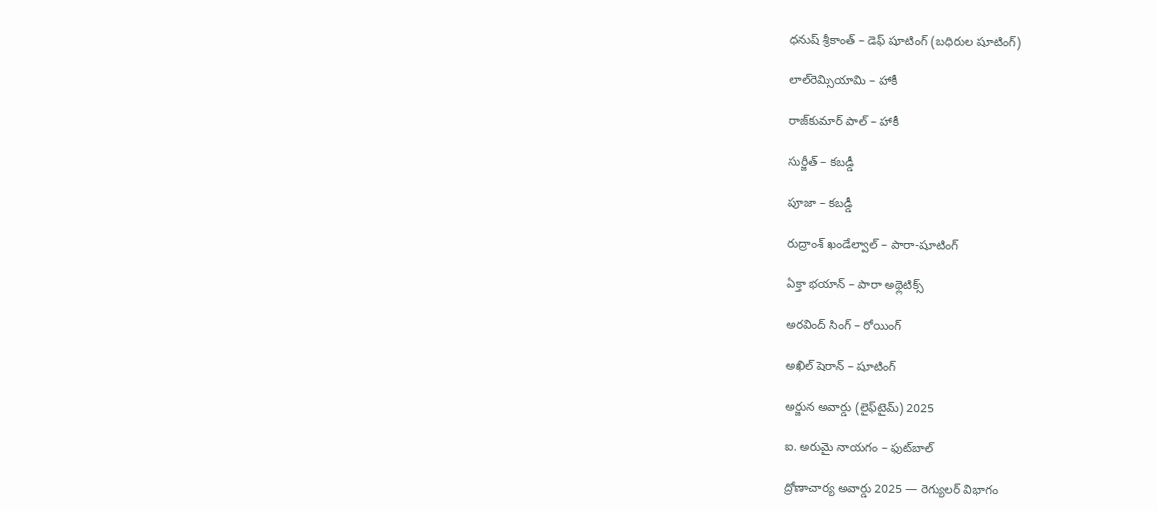ధనుష్ శ్రీకాంత్ – డెఫ్ షూటింగ్ (బధిరుల షూటింగ్)

లాల్‌రెమ్సియామి – హాకీ

రాజ్‌కుమార్ పాల్ – హాకీ

సుర్జీత్ – కబడ్డీ

పూజా – కబడ్డీ

రుద్రాంశ్ ఖండేల్వాల్ – పారా-షూటింగ్

ఏక్తా భయాన్ – పారా అథ్లెటిక్స్

అరవింద్ సింగ్ – రోయింగ్

అఖిల్ షెరాన్ – షూటింగ్

అర్జున అవార్డు (లైఫ్‌టైమ్) 2025

ఐ. అరుమై నాయగం – ఫుట్‌బాల్

ద్రోణాచార్య అవార్డు 2025 — రెగ్యులర్ విభాగం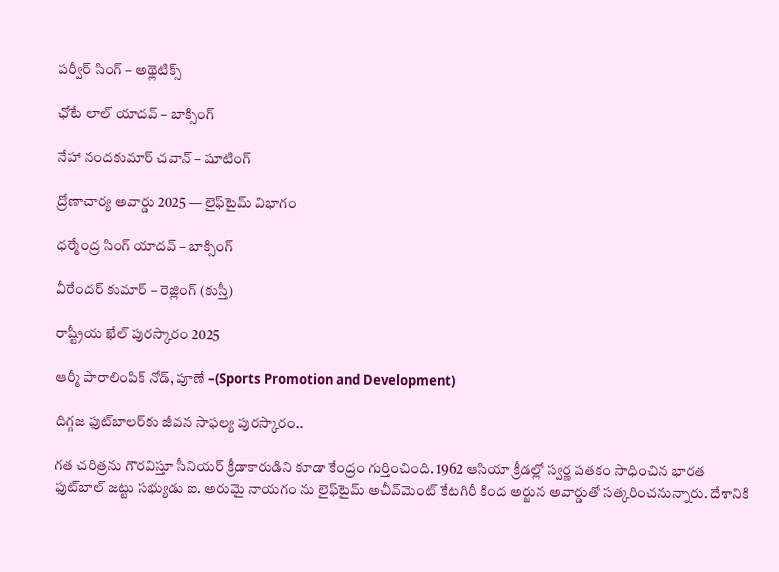పర్వీర్ సింగ్ – అథ్లెటిక్స్

ఛోటే లాల్ యాదవ్ – బాక్సింగ్

నేహా నందకుమార్ చవాన్ – షూటింగ్

ద్రోణాచార్య అవార్డు 2025 — లైఫ్‌టైమ్ విభాగం

ధర్మేంద్ర సింగ్ యాదవ్ – బాక్సింగ్

వీరేందర్ కుమార్ – రెజ్లింగ్ (కుస్తీ)

రాష్ట్రీయ ఖేల్ పురస్కారం 2025

ఆర్మీ పారాలింపిక్ నోడ్, పూణే –(Sports Promotion and Development)

దిగ్గజ ఫుట్‌బాలర్‌కు జీవన సాఫల్య పురస్కారం..

గత చరిత్రను గౌరవిస్తూ సీనియర్ క్రీడాకారుడిని కూడా కేంద్రం గుర్తించింది. 1962 ఆసియా క్రీడల్లో స్వర్ణ పతకం సాధించిన భారత ఫుట్‌బాల్ జట్టు సభ్యుడు ఐ. అరుమై నాయగం ను లైఫ్‌టైమ్ అచీవ్‌మెంట్ కేటగిరీ కింద అర్జున అవార్డుతో సత్కరించనున్నారు. దేశానికి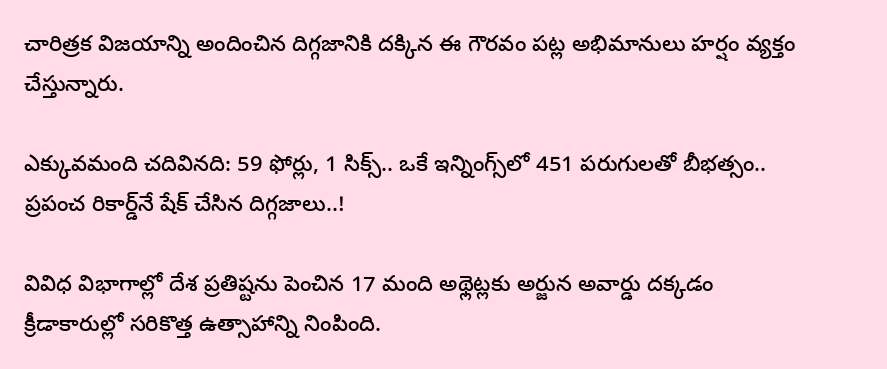చారిత్రక విజయాన్ని అందించిన దిగ్గజానికి దక్కిన ఈ గౌరవం పట్ల అభిమానులు హర్షం వ్యక్తం చేస్తున్నారు.

ఎక్కువమంది చదివినది: 59 ఫోర్లు, 1 సిక్స్‌.. ఒకే ఇన్నింగ్స్‌లో 451 పరుగులతో బీభత్సం.. ప్రపంచ రికార్డ్‌నే షేక్ చేసిన దిగ్గజాలు..!

వివిధ విభాగాల్లో దేశ ప్రతిష్టను పెంచిన 17 మంది అథ్లెట్లకు అర్జున అవార్డు దక్కడం క్రీడాకారుల్లో సరికొత్త ఉత్సాహాన్ని నింపింది.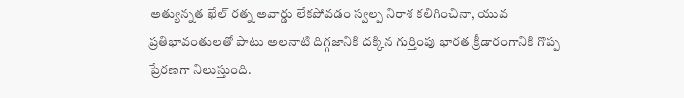అత్యున్నత ఖేల్ రత్న అవార్డు లేకపోవడం స్వల్ప నిరాశ కలిగించినా, యువ ప్రతిభావంతులతో పాటు అలనాటి దిగ్గజానికి దక్కిన గుర్తింపు భారత క్రీడారంగానికి గొప్ప ప్రేరణగా నిలుస్తుంది.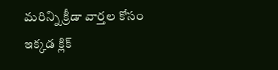మరిన్ని క్రీడా వార్తల కోసం ఇక్కడ క్లిక్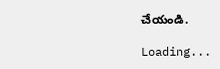చేయండి.

Loading...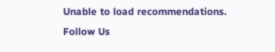Unable to load recommendations.
Follow Us